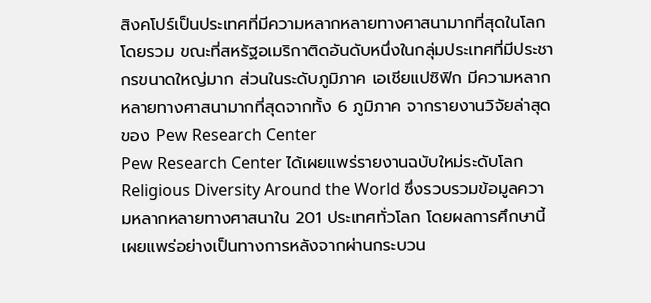สิงคโปร์เป็นประเทศที่มีความหลากหลายทางศาสนามากที่สุดในโลกโดยรวม ขณะที่สหรัฐอเมริกาติดอันดับหนึ่งในกลุ่มประเทศที่มีประชากรขนาดใหญ่มาก ส่วนในระดับภูมิภาค เอเชียแปซิฟิก มีความหลากหลายทางศาสนามากที่สุดจากทั้ง 6 ภูมิภาค จากรายงานวิจัยล่าสุดของ Pew Research Center
Pew Research Center ได้เผยแพร่รายงานฉบับใหม่ระดับโลก Religious Diversity Around the World ซึ่งรวบรวมข้อมูลความหลากหลายทางศาสนาใน 201 ประเทศทั่วโลก โดยผลการศึกษานี้เผยแพร่อย่างเป็นทางการหลังจากผ่านกระบวน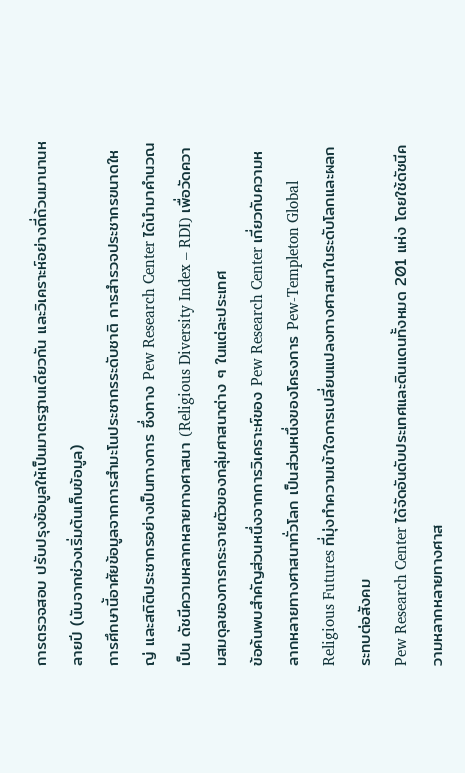การตรวจสอบ ปรับปรุงข้อมูลให้เป็นมาตรฐานเดียวกัน และวิเคราะห์อย่างถี่ถ้วนมานานหลายปี (นับจากช่วงเริ่มต้นเก็บข้อมูล)
การศึกษานี้อาศัยข้อมูลจากการสำมะโนประชากรระดับชาติ การสำรวจประชากรขนาดใหญ่ และสถิติประชากรอย่างเป็นทางการ ซึ่งทาง Pew Research Center ได้นำมาคำนวณเป็น ดัชนีความหลากหลายทางศาสนา (Religious Diversity Index – RDI) เพื่อวัดความสมดุลของการกระจายตัวของกลุ่มศาสนาต่าง ๆ ในแต่ละประเทศ
ข้อค้นพบสำคัญส่วนหนึ่งจากการวิเคราะห์ของ Pew Research Center เกี่ยวกับความหลากหลายทางศาสนาทั่วโลก เป็นส่วนหนึ่งของโครงการ Pew-Templeton Global Religious Futures ที่มุ่งทำความเข้าใจการเปลี่ยนแปลงทางศาสนาในระดับโลกและผลกระทบต่อสังคม
Pew Research Center ได้จัดอันดับประเทศและดินแดนทั้งหมด 201 แห่ง โดยใช้ดัชนีความหลากหลายทางศาส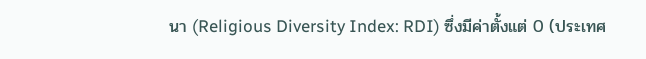นา (Religious Diversity Index: RDI) ซึ่งมีค่าตั้งแต่ 0 (ประเทศ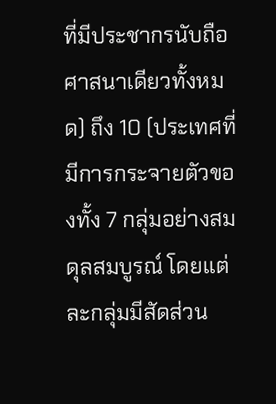ที่มีประชากรนับถือศาสนาเดียวทั้งหมด) ถึง 10 (ประเทศที่มีการกระจายตัวของทั้ง 7 กลุ่มอย่างสมดุลสมบูรณ์ โดยแต่ละกลุ่มมีสัดส่วน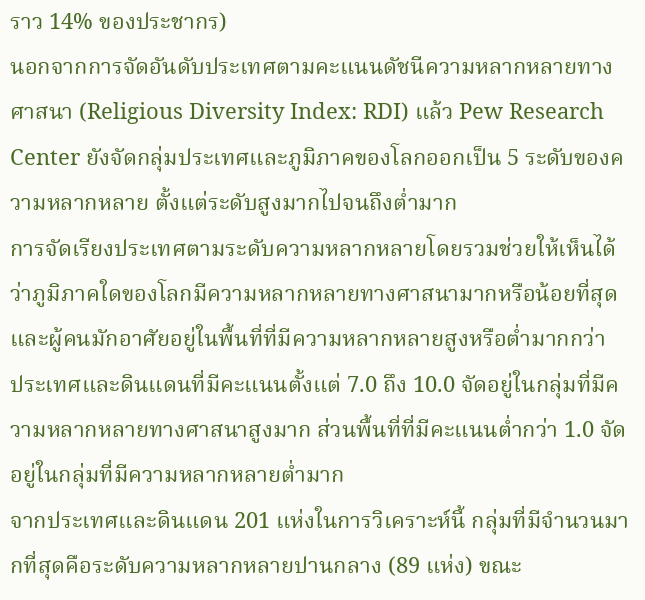ราว 14% ของประชากร)
นอกจากการจัดอันดับประเทศตามคะแนนดัชนีความหลากหลายทางศาสนา (Religious Diversity Index: RDI) แล้ว Pew Research Center ยังจัดกลุ่มประเทศและภูมิภาคของโลกออกเป็น 5 ระดับของความหลากหลาย ตั้งแต่ระดับสูงมากไปจนถึงต่ำมาก
การจัดเรียงประเทศตามระดับความหลากหลายโดยรวมช่วยให้เห็นได้ว่าภูมิภาคใดของโลกมีความหลากหลายทางศาสนามากหรือน้อยที่สุด และผู้คนมักอาศัยอยู่ในพื้นที่ที่มีความหลากหลายสูงหรือต่ำมากกว่า
ประเทศและดินแดนที่มีคะแนนตั้งแต่ 7.0 ถึง 10.0 จัดอยู่ในกลุ่มที่มีความหลากหลายทางศาสนาสูงมาก ส่วนพื้นที่ที่มีคะแนนต่ำกว่า 1.0 จัดอยู่ในกลุ่มที่มีความหลากหลายต่ำมาก
จากประเทศและดินแดน 201 แห่งในการวิเคราะห์นี้ กลุ่มที่มีจำนวนมากที่สุดคือระดับความหลากหลายปานกลาง (89 แห่ง) ขณะ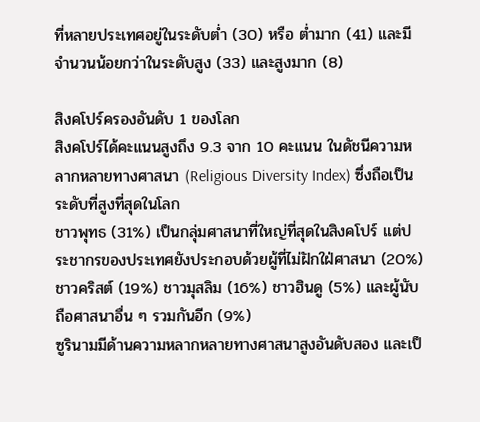ที่หลายประเทศอยู่ในระดับต่ำ (30) หรือ ต่ำมาก (41) และมีจำนวนน้อยกว่าในระดับสูง (33) และสูงมาก (8)

สิงคโปร์ครองอันดับ 1 ของโลก
สิงคโปร์ได้คะแนนสูงถึง 9.3 จาก 10 คะแนน ในดัชนีความหลากหลายทางศาสนา (Religious Diversity Index) ซึ่งถือเป็นระดับที่สูงที่สุดในโลก
ชาวพุทธ (31%) เป็นกลุ่มศาสนาที่ใหญ่ที่สุดในสิงคโปร์ แต่ประชากรของประเทศยังประกอบด้วยผู้ที่ไม่ฝักใฝ่ศาสนา (20%) ชาวคริสต์ (19%) ชาวมุสลิม (16%) ชาวฮินดู (5%) และผู้นับถือศาสนาอื่น ๆ รวมกันอีก (9%)
ซูรินามมีด้านความหลากหลายทางศาสนาสูงอันดับสอง และเป็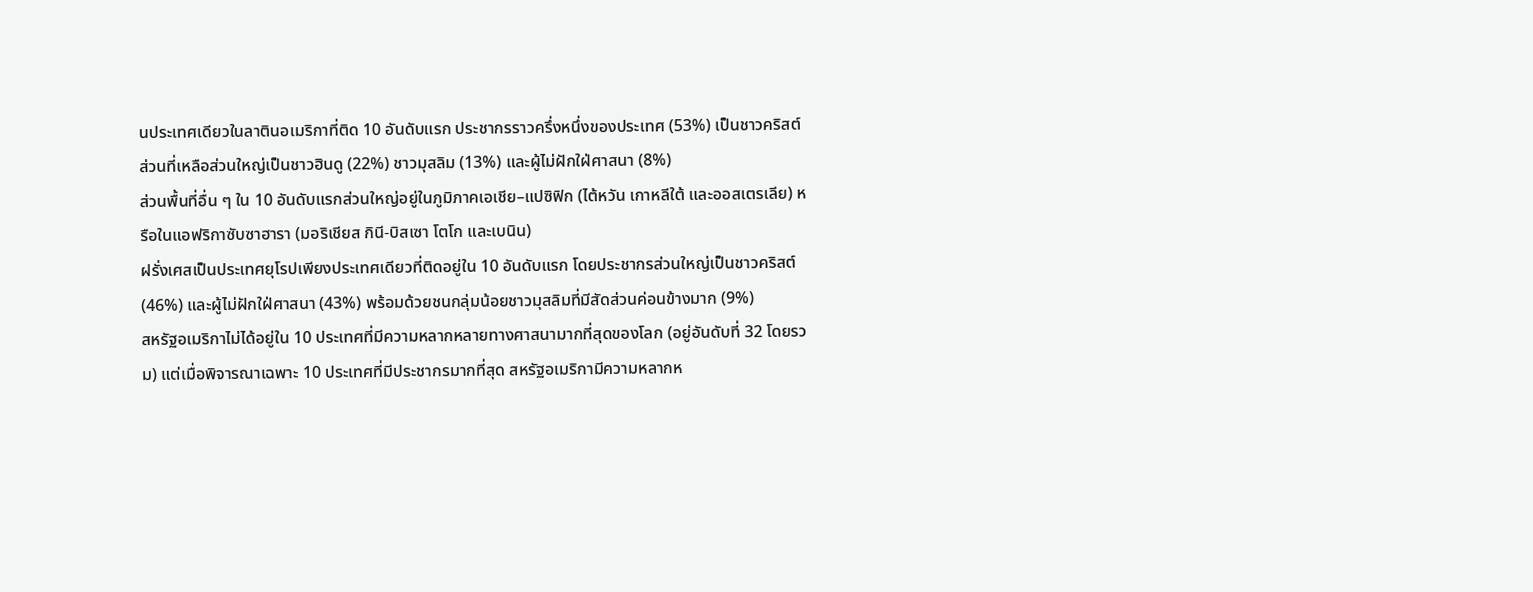นประเทศเดียวในลาตินอเมริกาที่ติด 10 อันดับแรก ประชากรราวครึ่งหนึ่งของประเทศ (53%) เป็นชาวคริสต์ ส่วนที่เหลือส่วนใหญ่เป็นชาวฮินดู (22%) ชาวมุสลิม (13%) และผู้ไม่ฝักใฝ่ศาสนา (8%)
ส่วนพื้นที่อื่น ๆ ใน 10 อันดับแรกส่วนใหญ่อยู่ในภูมิภาคเอเชีย–แปซิฟิก (ไต้หวัน เกาหลีใต้ และออสเตรเลีย) หรือในแอฟริกาซับซาฮารา (มอริเชียส กินี-บิสเซา โตโก และเบนิน)
ฝรั่งเศสเป็นประเทศยุโรปเพียงประเทศเดียวที่ติดอยู่ใน 10 อันดับแรก โดยประชากรส่วนใหญ่เป็นชาวคริสต์ (46%) และผู้ไม่ฝักใฝ่ศาสนา (43%) พร้อมด้วยชนกลุ่มน้อยชาวมุสลิมที่มีสัดส่วนค่อนข้างมาก (9%)
สหรัฐอเมริกาไม่ได้อยู่ใน 10 ประเทศที่มีความหลากหลายทางศาสนามากที่สุดของโลก (อยู่อันดับที่ 32 โดยรวม) แต่เมื่อพิจารณาเฉพาะ 10 ประเทศที่มีประชากรมากที่สุด สหรัฐอเมริกามีความหลากห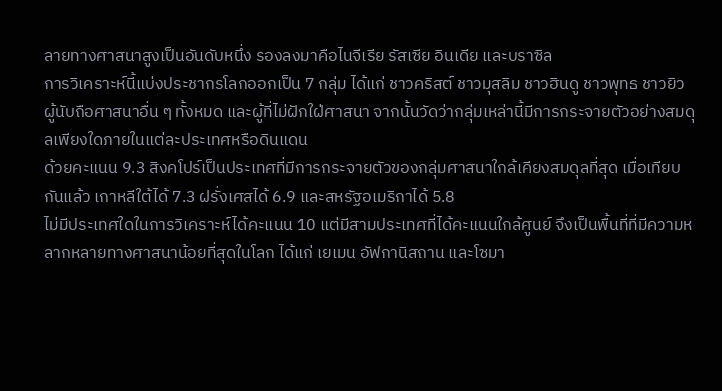ลายทางศาสนาสูงเป็นอันดับหนึ่ง รองลงมาคือไนจีเรีย รัสเซีย อินเดีย และบราซิล
การวิเคราะห์นี้แบ่งประชากรโลกออกเป็น 7 กลุ่ม ได้แก่ ชาวคริสต์ ชาวมุสลิม ชาวฮินดู ชาวพุทธ ชาวยิว ผู้นับถือศาสนาอื่น ๆ ทั้งหมด และผู้ที่ไม่ฝักใฝ่ศาสนา จากนั้นวัดว่ากลุ่มเหล่านี้มีการกระจายตัวอย่างสมดุลเพียงใดภายในแต่ละประเทศหรือดินแดน
ด้วยคะแนน 9.3 สิงคโปร์เป็นประเทศที่มีการกระจายตัวของกลุ่มศาสนาใกล้เคียงสมดุลที่สุด เมื่อเทียบกันแล้ว เกาหลีใต้ได้ 7.3 ฝรั่งเศสได้ 6.9 และสหรัฐอเมริกาได้ 5.8
ไม่มีประเทศใดในการวิเคราะห์ได้คะแนน 10 แต่มีสามประเทศที่ได้คะแนนใกล้ศูนย์ จึงเป็นพื้นที่ที่มีความหลากหลายทางศาสนาน้อยที่สุดในโลก ได้แก่ เยเมน อัฟกานิสถาน และโซมา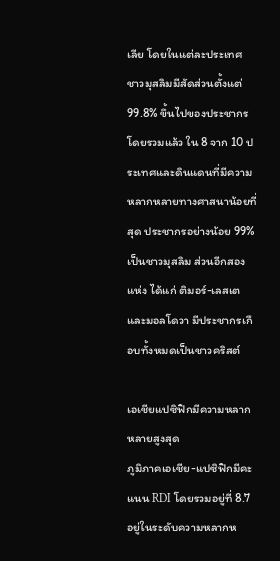เลีย โดยในแต่ละประเทศ ชาวมุสลิมมีสัดส่วนตั้งแต่ 99.8% ขึ้นไปของประชากร
โดยรวมแล้ว ใน 8 จาก 10 ประเทศและดินแดนที่มีความหลากหลายทางศาสนาน้อยที่สุด ประชากรอย่างน้อย 99% เป็นชาวมุสลิม ส่วนอีกสองแห่ง ได้แก่ ติมอร์-เลสเต และมอลโดวา มีประชากรเกือบทั้งหมดเป็นชาวคริสต์

เอเชียแปซิฟิกมีความหลากหลายสูงสุด
ภูมิภาคเอเชีย-แปซิฟิกมีคะแนน RDI โดยรวมอยู่ที่ 8.7 อยู่ในระดับความหลากห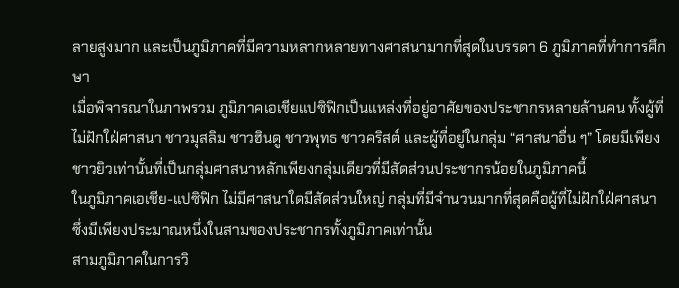ลายสูงมาก และเป็นภูมิภาคที่มีความหลากหลายทางศาสนามากที่สุดในบรรดา 6 ภูมิภาคที่ทำการศึกษา
เมื่อพิจารณาในภาพรวม ภูมิภาคเอเชียแปซิฟิกเป็นแหล่งที่อยู่อาศัยของประชากรหลายล้านคน ทั้งผู้ที่ไม่ฝักใฝ่ศาสนา ชาวมุสลิม ชาวฮินดู ชาวพุทธ ชาวคริสต์ และผู้ที่อยู่ในกลุ่ม “ศาสนาอื่น ๆ” โดยมีเพียงชาวยิวเท่านั้นที่เป็นกลุ่มศาสนาหลักเพียงกลุ่มเดียวที่มีสัดส่วนประชากรน้อยในภูมิภาคนี้
ในภูมิภาคเอเชีย-แปซิฟิก ไม่มีศาสนาใดมีสัดส่วนใหญ่ กลุ่มที่มีจำนวนมากที่สุดคือผู้ที่ไม่ฝักใฝ่ศาสนา ซึ่งมีเพียงประมาณหนึ่งในสามของประชากรทั้งภูมิภาคเท่านั้น
สามภูมิภาคในการวิ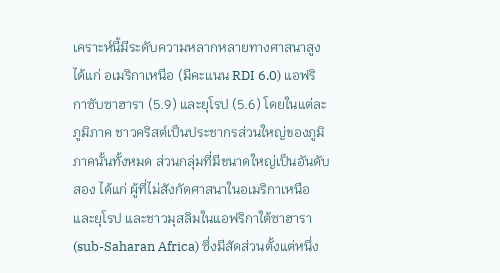เคราะห์นี้มีระดับความหลากหลายทางศาสนาสูง ได้แก่ อเมริกาเหนือ (มีคะแนน RDI 6.0) แอฟริกาซับซาฮารา (5.9) และยุโรป (5.6) โดยในแต่ละภูมิภาค ชาวคริสต์เป็นประชากรส่วนใหญ่ของภูมิภาคนั้นทั้งหมด ส่วนกลุ่มที่มีขนาดใหญ่เป็นอันดับสอง ได้แก่ ผู้ที่ไม่สังกัดศาสนาในอเมริกาเหนือและยุโรป และชาวมุสลิมในแอฟริกาใต้ซาฮารา(sub-Saharan Africa) ซึ่งมีสัดส่วนตั้งแต่หนึ่ง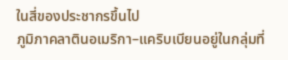ในสี่ของประชากรขึ้นไป
ภูมิภาคลาตินอเมริกา–แคริบเบียนอยู่ในกลุ่มที่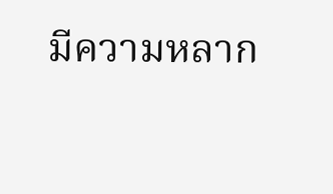มีความหลาก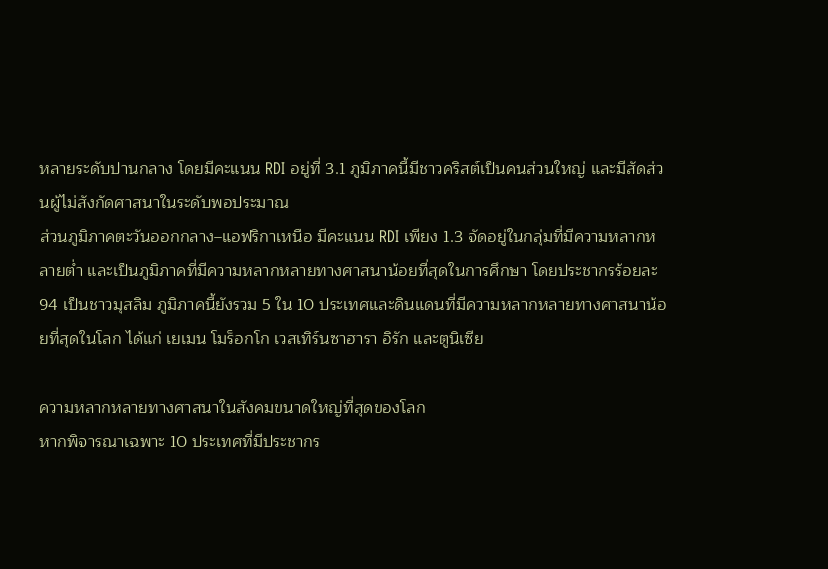หลายระดับปานกลาง โดยมีคะแนน RDI อยู่ที่ 3.1 ภูมิภาคนี้มีชาวคริสต์เป็นคนส่วนใหญ่ และมีสัดส่วนผู้ไม่สังกัดศาสนาในระดับพอประมาณ
ส่วนภูมิภาคตะวันออกกลาง–แอฟริกาเหนือ มีคะแนน RDI เพียง 1.3 จัดอยู่ในกลุ่มที่มีความหลากหลายต่ำ และเป็นภูมิภาคที่มีความหลากหลายทางศาสนาน้อยที่สุดในการศึกษา โดยประชากรร้อยละ 94 เป็นชาวมุสลิม ภูมิภาคนี้ยังรวม 5 ใน 10 ประเทศและดินแดนที่มีความหลากหลายทางศาสนาน้อยที่สุดในโลก ได้แก่ เยเมน โมร็อกโก เวสเทิร์นซาฮารา อิรัก และตูนิเซีย

ความหลากหลายทางศาสนาในสังคมขนาดใหญ่ที่สุดของโลก
หากพิจารณาเฉพาะ 10 ประเทศที่มีประชากร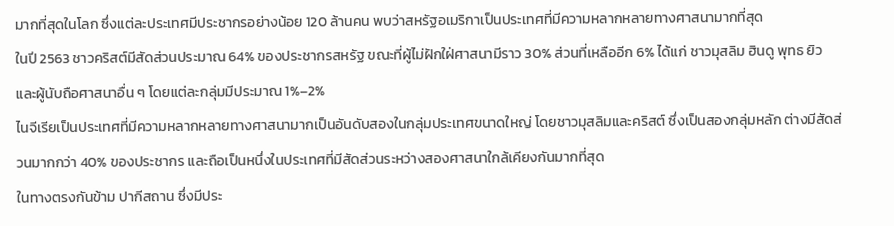มากที่สุดในโลก ซึ่งแต่ละประเทศมีประชากรอย่างน้อย 120 ล้านคน พบว่าสหรัฐอเมริกาเป็นประเทศที่มีความหลากหลายทางศาสนามากที่สุด
ในปี 2563 ชาวคริสต์มีสัดส่วนประมาณ 64% ของประชากรสหรัฐ ขณะที่ผู้ไม่ฝักใฝ่ศาสนามีราว 30% ส่วนที่เหลืออีก 6% ได้แก่ ชาวมุสลิม ฮินดู พุทธ ยิว และผู้นับถือศาสนาอื่น ๆ โดยแต่ละกลุ่มมีประมาณ 1%–2%
ไนจีเรียเป็นประเทศที่มีความหลากหลายทางศาสนามากเป็นอันดับสองในกลุ่มประเทศขนาดใหญ่ โดยชาวมุสลิมและคริสต์ ซึ่งเป็นสองกลุ่มหลัก ต่างมีสัดส่วนมากกว่า 40% ของประชากร และถือเป็นหนึ่งในประเทศที่มีสัดส่วนระหว่างสองศาสนาใกล้เคียงกันมากที่สุด
ในทางตรงกันข้าม ปากีสถาน ซึ่งมีประ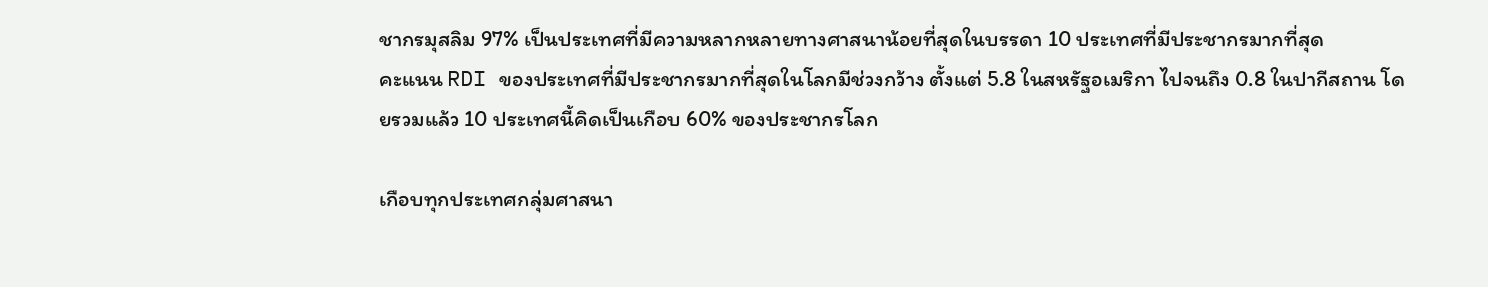ชากรมุสลิม 97% เป็นประเทศที่มีความหลากหลายทางศาสนาน้อยที่สุดในบรรดา 10 ประเทศที่มีประชากรมากที่สุด
คะแนน RDI ของประเทศที่มีประชากรมากที่สุดในโลกมีช่วงกว้าง ตั้งแต่ 5.8 ในสหรัฐอเมริกา ไปจนถึง 0.8 ในปากีสถาน โดยรวมแล้ว 10 ประเทศนี้คิดเป็นเกือบ 60% ของประชากรโลก

เกือบทุกประเทศกลุ่มศาสนา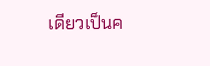เดียวเป็นค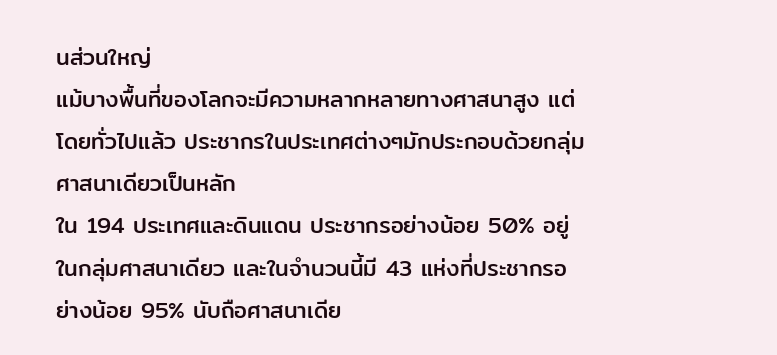นส่วนใหญ่
แม้บางพื้นที่ของโลกจะมีความหลากหลายทางศาสนาสูง แต่โดยทั่วไปแล้ว ประชากรในประเทศต่างๆมักประกอบด้วยกลุ่มศาสนาเดียวเป็นหลัก
ใน 194 ประเทศและดินแดน ประชากรอย่างน้อย 50% อยู่ในกลุ่มศาสนาเดียว และในจำนวนนี้มี 43 แห่งที่ประชากรอย่างน้อย 95% นับถือศาสนาเดีย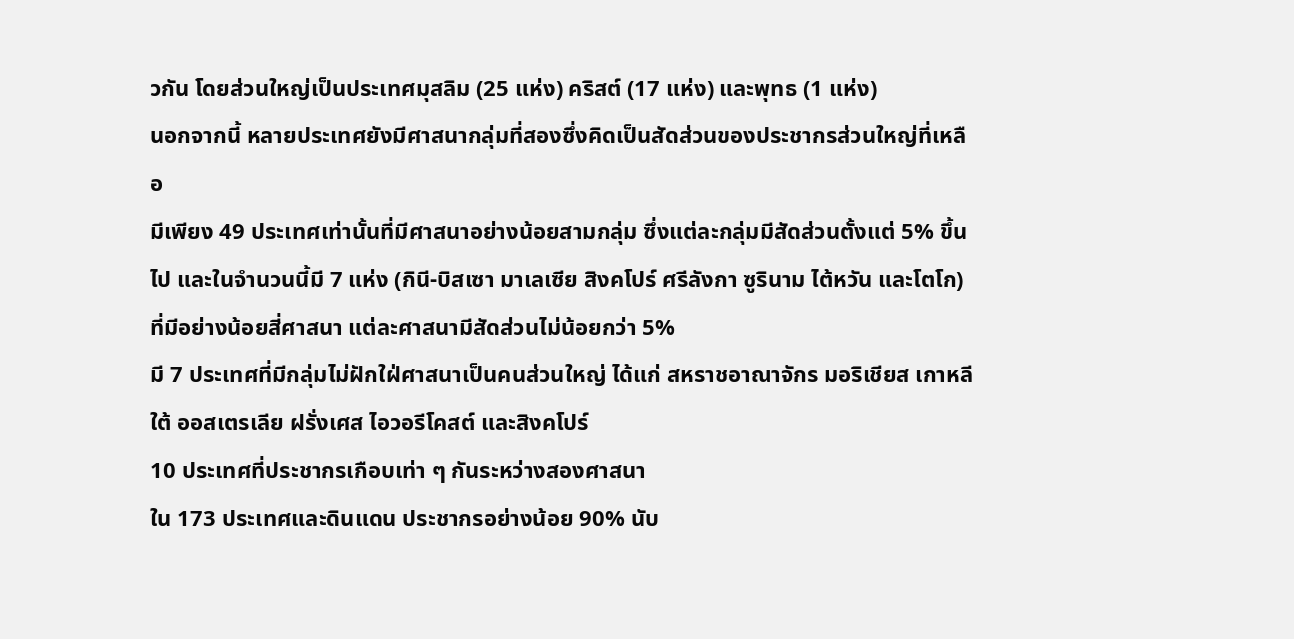วกัน โดยส่วนใหญ่เป็นประเทศมุสลิม (25 แห่ง) คริสต์ (17 แห่ง) และพุทธ (1 แห่ง)
นอกจากนี้ หลายประเทศยังมีศาสนากลุ่มที่สองซึ่งคิดเป็นสัดส่วนของประชากรส่วนใหญ่ที่เหลือ
มีเพียง 49 ประเทศเท่านั้นที่มีศาสนาอย่างน้อยสามกลุ่ม ซึ่งแต่ละกลุ่มมีสัดส่วนตั้งแต่ 5% ขึ้นไป และในจำนวนนี้มี 7 แห่ง (กินี-บิสเซา มาเลเซีย สิงคโปร์ ศรีลังกา ซูรินาม ไต้หวัน และโตโก) ที่มีอย่างน้อยสี่ศาสนา แต่ละศาสนามีสัดส่วนไม่น้อยกว่า 5%
มี 7 ประเทศที่มีกลุ่มไม่ฝักใฝ่ศาสนาเป็นคนส่วนใหญ่ ได้แก่ สหราชอาณาจักร มอริเชียส เกาหลีใต้ ออสเตรเลีย ฝรั่งเศส ไอวอรีโคสต์ และสิงคโปร์
10 ประเทศที่ประชากรเกือบเท่า ๆ กันระหว่างสองศาสนา
ใน 173 ประเทศและดินแดน ประชากรอย่างน้อย 90% นับ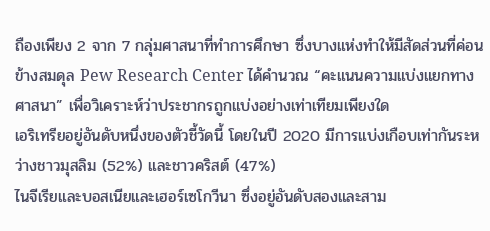ถืองเพียง 2 จาก 7 กลุ่มศาสนาที่ทำการศึกษา ซึ่งบางแห่งทำให้มีสัดส่วนที่ค่อนข้างสมดุล Pew Research Center ได้คำนวณ “คะแนนความแบ่งแยกทางศาสนา” เพื่อวิเคราะห์ว่าประชากรถูกแบ่งอย่างเท่าเทียมเพียงใด
เอริเทรียอยู่อันดับหนึ่งของตัวชี้วัดนี้ โดยในปี 2020 มีการแบ่งเกือบเท่ากันระหว่างชาวมุสลิม (52%) และชาวคริสต์ (47%)
ไนจีเรียและบอสเนียและเฮอร์เซโกวีนา ซึ่งอยู่อันดับสองและสาม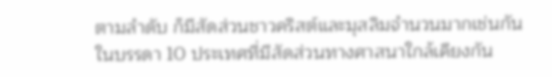ตามลำดับ ก็มีสัดส่วนชาวคริสต์และมุสลิมจำนวนมากเช่นกัน
ในบรรดา 10 ประเทศที่มีสัดส่วนทางศาสนาใกล้เคียงกัน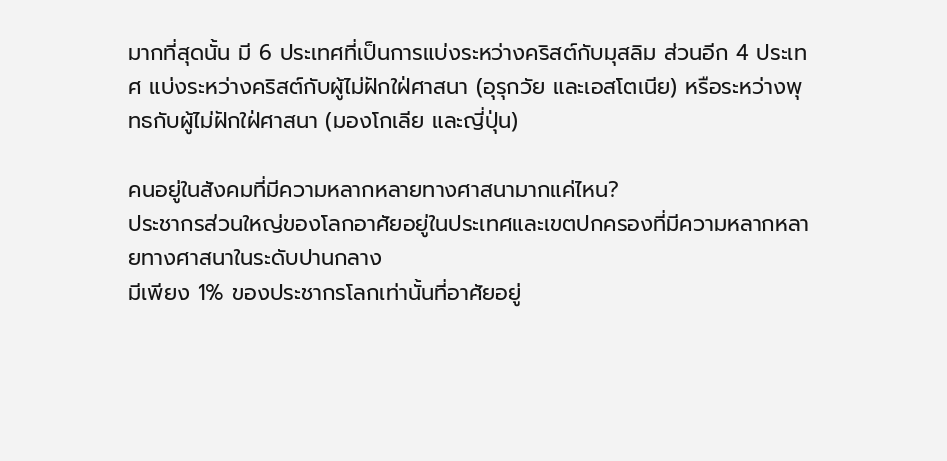มากที่สุดนั้น มี 6 ประเทศที่เป็นการแบ่งระหว่างคริสต์กับมุสลิม ส่วนอีก 4 ประเทศ แบ่งระหว่างคริสต์กับผู้ไม่ฝักใฝ่ศาสนา (อุรุกวัย และเอสโตเนีย) หรือระหว่างพุทธกับผู้ไม่ฝักใฝ่ศาสนา (มองโกเลีย และญี่ปุ่น)

คนอยู่ในสังคมที่มีความหลากหลายทางศาสนามากแค่ไหน?
ประชากรส่วนใหญ่ของโลกอาศัยอยู่ในประเทศและเขตปกครองที่มีความหลากหลายทางศาสนาในระดับปานกลาง
มีเพียง 1% ของประชากรโลกเท่านั้นที่อาศัยอยู่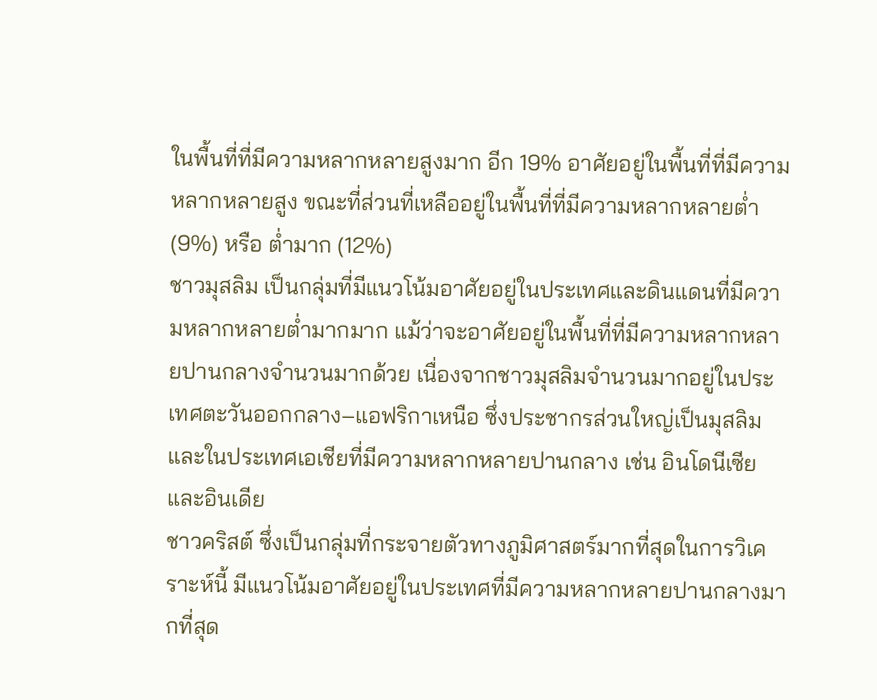ในพื้นที่ที่มีความหลากหลายสูงมาก อีก 19% อาศัยอยู่ในพื้นที่ที่มีความหลากหลายสูง ขณะที่ส่วนที่เหลืออยู่ในพื้นที่ที่มีความหลากหลายต่ำ (9%) หรือ ต่ำมาก (12%)
ชาวมุสลิม เป็นกลุ่มที่มีแนวโน้มอาศัยอยู่ในประเทศและดินแดนที่มีความหลากหลายต่ำมากมาก แม้ว่าจะอาศัยอยู่ในพื้นที่ที่มีความหลากหลายปานกลางจำนวนมากด้วย เนื่องจากชาวมุสลิมจำนวนมากอยู่ในประเทศตะวันออกกลาง–แอฟริกาเหนือ ซึ่งประชากรส่วนใหญ่เป็นมุสลิม และในประเทศเอเชียที่มีความหลากหลายปานกลาง เช่น อินโดนีเซียและอินเดีย
ชาวคริสต์ ซึ่งเป็นกลุ่มที่กระจายตัวทางภูมิศาสตร์มากที่สุดในการวิเคราะห์นี้ มีแนวโน้มอาศัยอยู่ในประเทศที่มีความหลากหลายปานกลางมากที่สุด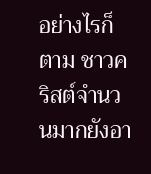อย่างไรก็ตาม ชาวคริสต์จำนวนมากยังอา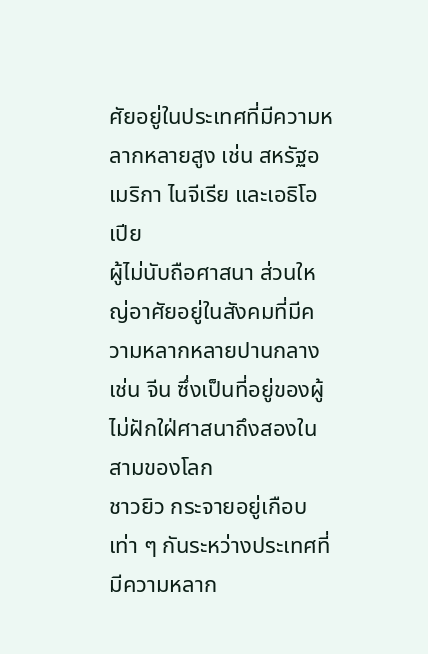ศัยอยู่ในประเทศที่มีความหลากหลายสูง เช่น สหรัฐอเมริกา ไนจีเรีย และเอธิโอเปีย
ผู้ไม่นับถือศาสนา ส่วนใหญ่อาศัยอยู่ในสังคมที่มีความหลากหลายปานกลาง เช่น จีน ซึ่งเป็นที่อยู่ของผู้ไม่ฝักใฝ่ศาสนาถึงสองในสามของโลก
ชาวยิว กระจายอยู่เกือบเท่า ๆ กันระหว่างประเทศที่มีความหลาก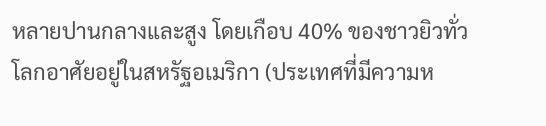หลายปานกลางและสูง โดยเกือบ 40% ของชาวยิวทั่วโลกอาศัยอยู่ในสหรัฐอเมริกา (ประเทศที่มีความห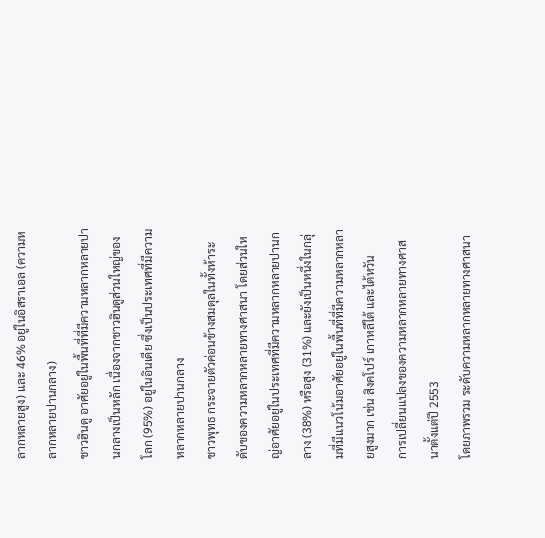ลากหลายสูง) และ 46% อยู่ในอิสราเอล (ความหลากหลายปานกลาง)
ชาวฮินดู อาศัยอยู่ในพื้นที่ที่มีความหลากหลายปานกลางเป็นหลัก เนื่องจากชาวฮินดูส่วนใหญ่ของโลก (95%) อยู่ในอินเดีย ซึ่งเป็นประเทศที่มีความหลากหลายปานกลาง
ชาวพุทธ กระจายตัวค่อนข้างสมดุลในทั้งห้าระดับของความหลากหลายทางศาสนา โดยส่วนใหญ่อาศัยอยู่ในประเทศที่มีความหลากหลายปานกลาง (38%) หรือสูง (31%) และยังเป็นหนึ่งในกลุ่มที่มีแนวโน้มอาศัยอยู่ในพื้นที่ที่มีความหลากหลายสูงมาก เช่น สิงคโปร์ เกาหลีใต้ และไต้หวัน
การเปลี่ยนแปลงของความหลากหลายทางศาสนาตั้งแต่ปี 2553
โดยภาพรวม ระดับความหลากหลายทางศาสนา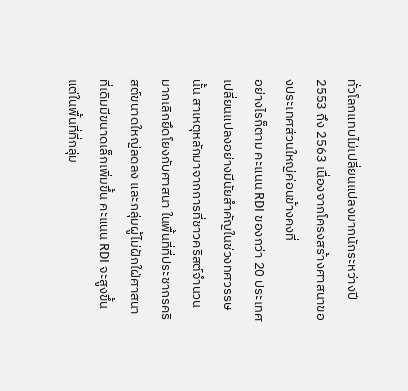ทั่วโลกแทบไม่เปลี่ยนแปลงมากนักระหว่างปี 2553 ถึง 2563 เนื่องจากโครงสร้างศาสนาของประเทศส่วนใหญ่ค่อนข้างคงที่
อย่างไรก็ตาม คะแนน RDI ของกว่า 20 ประเทศเปลี่ยนแปลงอย่างมีนัยสำคัญในช่วงทศวรรษนั้น สาเหตุหลักมาจากการที่ชาวคริสต์จำนวนมากเลิกยึดโยงกับศาสนา ในพื้นที่ที่ประชากรคริสต์ขนาดใหญ่ลดลง และกลุ่มผู้ไม่ฝักใฝ่ศาสนาที่เดิมมีขนาดเล็กเพิ่มขึ้น คะแนน RDI จะสูงขึ้น แต่ในพื้นที่ที่กลุ่ม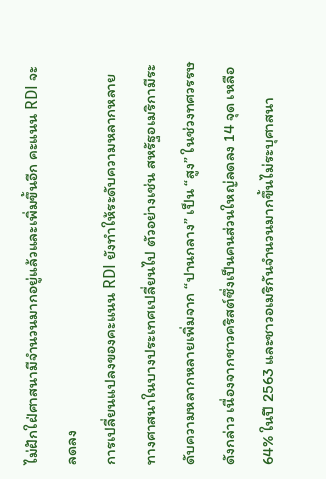ไม่ฝักใฝ่ศาสนามีจำนวนมากอยู่แล้วและเพิ่มขึ้นอีก คะแนน RDI จะลดลง
การเปลี่ยนแปลงของคะแนน RDI ยังทำให้ระดับความหลากหลายทางศาสนาในบางประเทศเปลี่ยนไป ตัวอย่างเช่น สหรัฐอเมริกามีระดับความหลากหลายเพิ่มจาก “ปานกลาง” เป็น “สูง” ในช่วงทศวรรษดังกล่าว เนื่องจากชาวคริสต์ซึ่งเป็นคนส่วนใหญ่ลดลง 14 จุด เหลือ 64% ในปี 2563 และชาวอเมริกันจำนวนมากขึ้นไม่ระบุศาสนา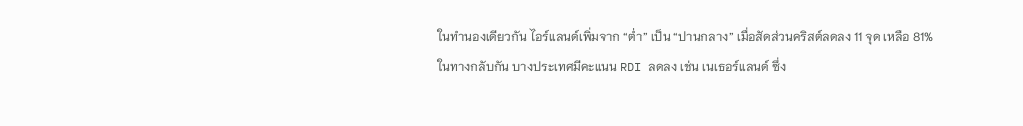ในทำนองเดียวกัน ไอร์แลนด์เพิ่มจาก “ต่ำ” เป็น “ปานกลาง” เมื่อสัดส่วนคริสต์ลดลง 11 จุด เหลือ 81%
ในทางกลับกัน บางประเทศมีคะแนน RDI ลดลง เช่น เนเธอร์แลนด์ ซึ่ง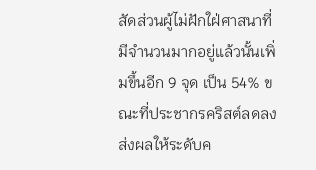สัดส่วนผู้ไม่ฝักใฝ่ศาสนาที่มีจำนวนมากอยู่แล้วนั้นเพิ่มขึ้นอีก 9 จุด เป็น 54% ขณะที่ประชากรคริสต์ลดลง ส่งผลให้ระดับค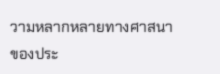วามหลากหลายทางศาสนาของประ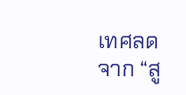เทศลดจาก “สู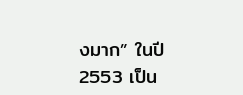งมาก” ในปี 2553 เป็น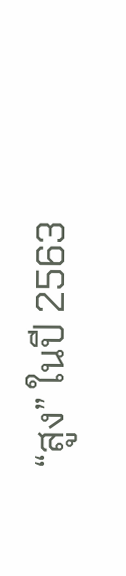“สูง” ในปี 2563